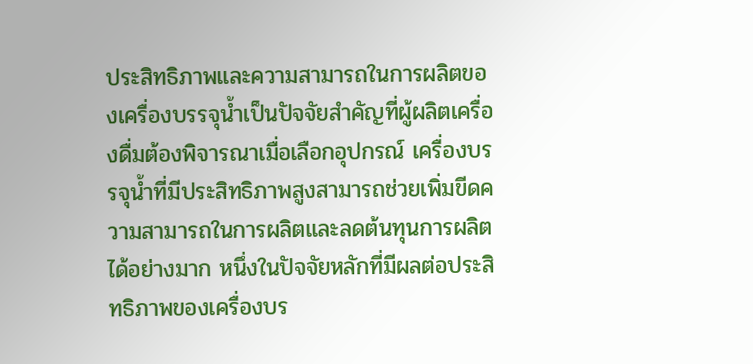ประสิทธิภาพและความสามารถในการผลิตของเครื่องบรรจุน้ำเป็นปัจจัยสำคัญที่ผู้ผลิตเครื่องดื่มต้องพิจารณาเมื่อเลือกอุปกรณ์ เครื่องบรรจุน้ำที่มีประสิทธิภาพสูงสามารถช่วยเพิ่มขีดความสามารถในการผลิตและลดต้นทุนการผลิตได้อย่างมาก หนึ่งในปัจจัยหลักที่มีผลต่อประสิทธิภาพของเครื่องบร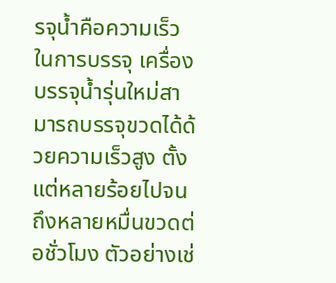รจุน้ำคือความเร็วในการบรรจุ เครื่องบรรจุน้ำรุ่นใหม่สามารถบรรจุขวดได้ด้วยความเร็วสูง ตั้งแต่หลายร้อยไปจนถึงหลายหมื่นขวดต่อชั่วโมง ตัวอย่างเช่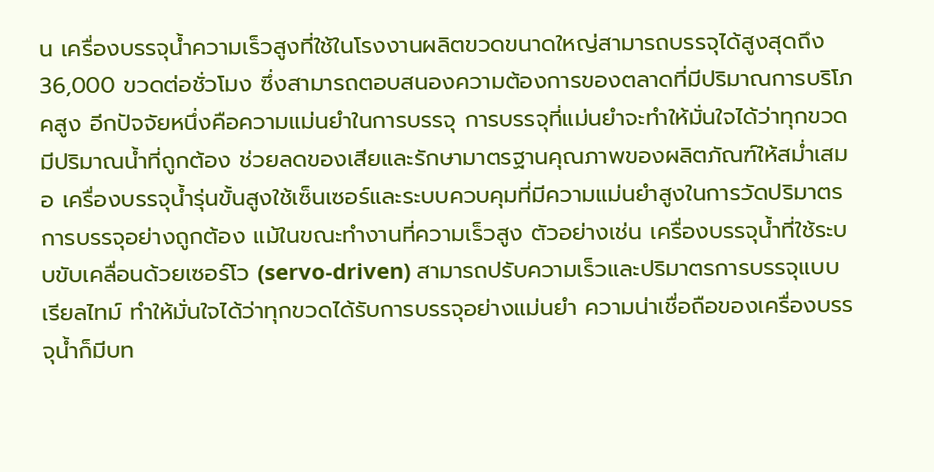น เครื่องบรรจุน้ำความเร็วสูงที่ใช้ในโรงงานผลิตขวดขนาดใหญ่สามารถบรรจุได้สูงสุดถึง 36,000 ขวดต่อชั่วโมง ซึ่งสามารถตอบสนองความต้องการของตลาดที่มีปริมาณการบริโภคสูง อีกปัจจัยหนึ่งคือความแม่นยำในการบรรจุ การบรรจุที่แม่นยำจะทำให้มั่นใจได้ว่าทุกขวดมีปริมาณน้ำที่ถูกต้อง ช่วยลดของเสียและรักษามาตรฐานคุณภาพของผลิตภัณฑ์ให้สม่ำเสมอ เครื่องบรรจุน้ำรุ่นขั้นสูงใช้เซ็นเซอร์และระบบควบคุมที่มีความแม่นยำสูงในการวัดปริมาตรการบรรจุอย่างถูกต้อง แม้ในขณะทำงานที่ความเร็วสูง ตัวอย่างเช่น เครื่องบรรจุน้ำที่ใช้ระบบขับเคลื่อนด้วยเซอร์โว (servo-driven) สามารถปรับความเร็วและปริมาตรการบรรจุแบบเรียลไทม์ ทำให้มั่นใจได้ว่าทุกขวดได้รับการบรรจุอย่างแม่นยำ ความน่าเชื่อถือของเครื่องบรรจุน้ำก็มีบท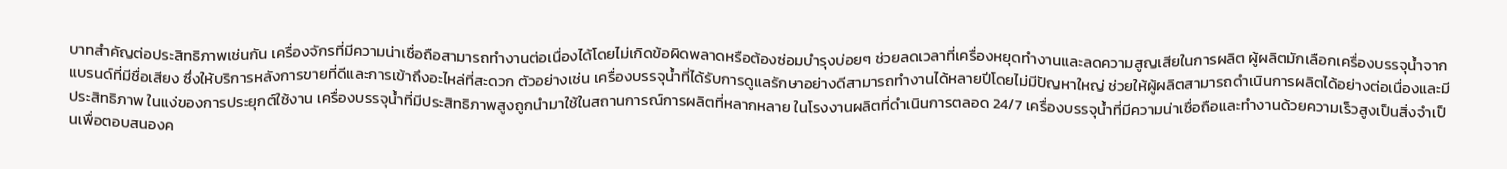บาทสำคัญต่อประสิทธิภาพเช่นกัน เครื่องจักรที่มีความน่าเชื่อถือสามารถทำงานต่อเนื่องได้โดยไม่เกิดข้อผิดพลาดหรือต้องซ่อมบำรุงบ่อยๆ ช่วยลดเวลาที่เครื่องหยุดทำงานและลดความสูญเสียในการผลิต ผู้ผลิตมักเลือกเครื่องบรรจุน้ำจากแบรนด์ที่มีชื่อเสียง ซึ่งให้บริการหลังการขายที่ดีและการเข้าถึงอะไหล่ที่สะดวก ตัวอย่างเช่น เครื่องบรรจุน้ำที่ได้รับการดูแลรักษาอย่างดีสามารถทำงานได้หลายปีโดยไม่มีปัญหาใหญ่ ช่วยให้ผู้ผลิตสามารถดำเนินการผลิตได้อย่างต่อเนื่องและมีประสิทธิภาพ ในแง่ของการประยุกต์ใช้งาน เครื่องบรรจุน้ำที่มีประสิทธิภาพสูงถูกนำมาใช้ในสถานการณ์การผลิตที่หลากหลาย ในโรงงานผลิตที่ดำเนินการตลอด 24/7 เครื่องบรรจุน้ำที่มีความน่าเชื่อถือและทำงานด้วยความเร็วสูงเป็นสิ่งจำเป็นเพื่อตอบสนองค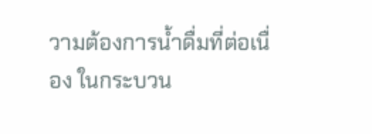วามต้องการน้ำดื่มที่ต่อเนื่อง ในกระบวน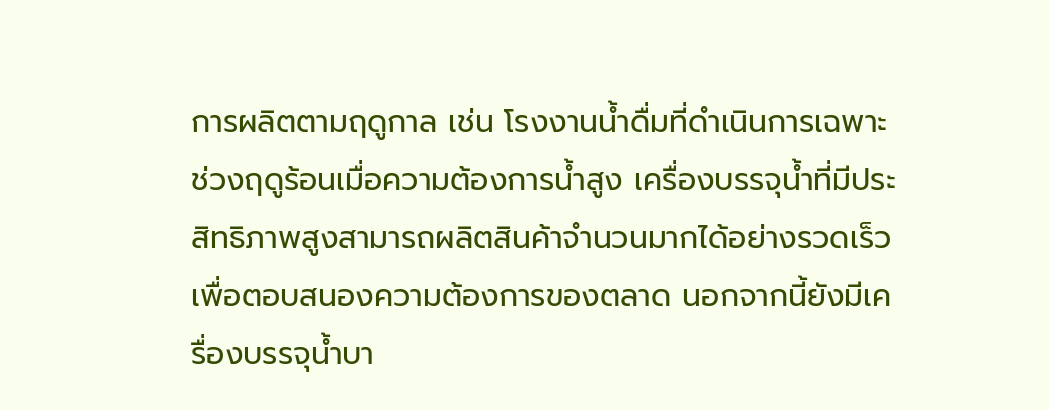การผลิตตามฤดูกาล เช่น โรงงานน้ำดื่มที่ดำเนินการเฉพาะช่วงฤดูร้อนเมื่อความต้องการน้ำสูง เครื่องบรรจุน้ำที่มีประสิทธิภาพสูงสามารถผลิตสินค้าจำนวนมากได้อย่างรวดเร็วเพื่อตอบสนองความต้องการของตลาด นอกจากนี้ยังมีเครื่องบรรจุน้ำบา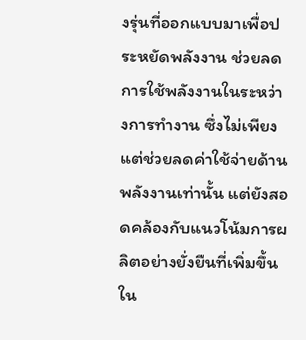งรุ่นที่ออกแบบมาเพื่อประหยัดพลังงาน ช่วยลดการใช้พลังงานในระหว่างการทำงาน ซึ่งไม่เพียงแต่ช่วยลดค่าใช้จ่ายด้านพลังงานเท่านั้น แต่ยังสอดคล้องกับแนวโน้มการผลิตอย่างยั่งยืนที่เพิ่มขึ้นใน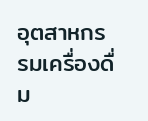อุตสาหกรรมเครื่องดื่ม